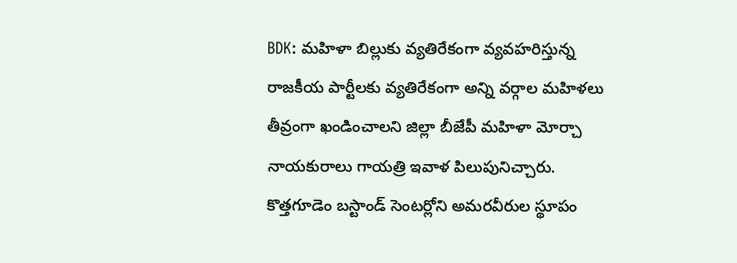BDK: మహిళా బిల్లుకు వ్యతిరేకంగా వ్యవహరిస్తున్న రాజకీయ పార్టీలకు వ్యతిరేకంగా అన్ని వర్గాల మహిళలు తీవ్రంగా ఖండించాలని జిల్లా బీజేపీ మహిళా మోర్చా నాయకురాలు గాయత్రి ఇవాళ పిలుపునిచ్చారు. కొత్తగూడెం బస్టాండ్ సెంటర్లోని అమరవీరుల స్థూపం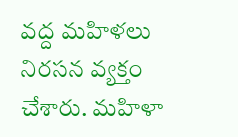వద్ద మహిళలు నిరసన వ్యక్తం చేశారు. మహిళా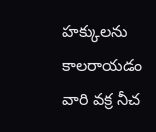హక్కులను కాలరాయడం వారి వక్ర నీచ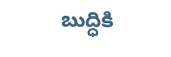బుద్ధికి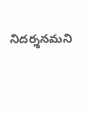నిదర్శనమని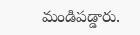మండిపడ్డారు.